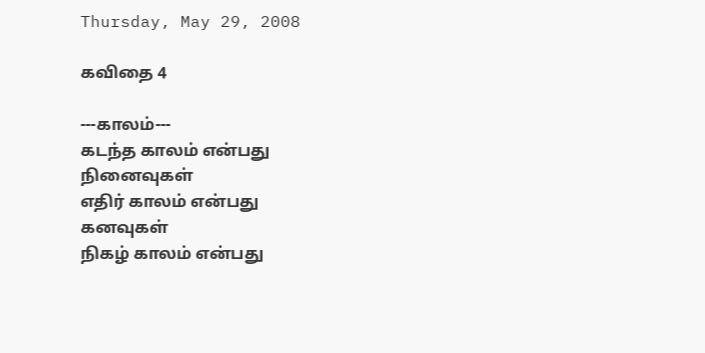Thursday, May 29, 2008

கவிதை 4

---காலம்---
கடந்த காலம் என்பது
நினைவுகள்
எதிர் காலம் என்பது
கனவுகள்
நிகழ் காலம் என்பது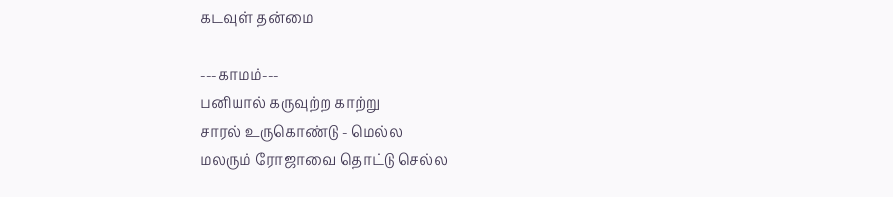கடவுள் தன்மை

---காமம்---
பனியால் கருவுற்ற காற்று
சாரல் உருகொண்டு - மெல்ல
மலரும் ரோஜாவை தொட்டு செல்ல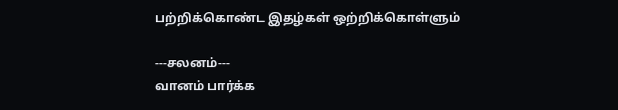பற்றிக்கொண்ட இதழ்கள் ஒற்றிக்கொள்ளும்

---சலனம்---
வானம் பார்க்க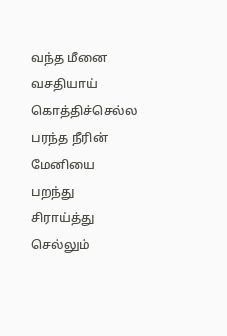வந்த மீனை
வசதியாய் கொத்திச்செல்ல
பரந்த நீரின் மேனியை
பறந்து சிராய்த்து செல்லும்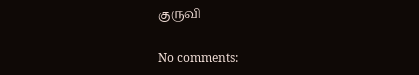குருவி

No comments: